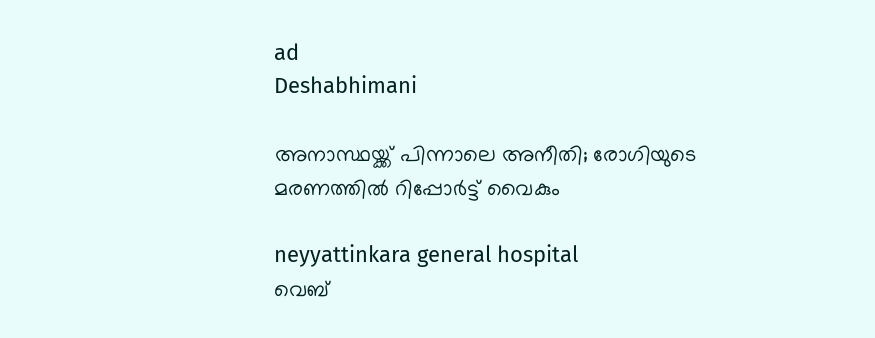ad
Deshabhimani

അനാസ്ഥയ്ക്ക്‌ പിന്നാലെ അനീതി; രോഗിയുടെ മരണത്തിൽ റിപ്പോർട്ട്‌ വൈകും

neyyattinkara general hospital
വെബ്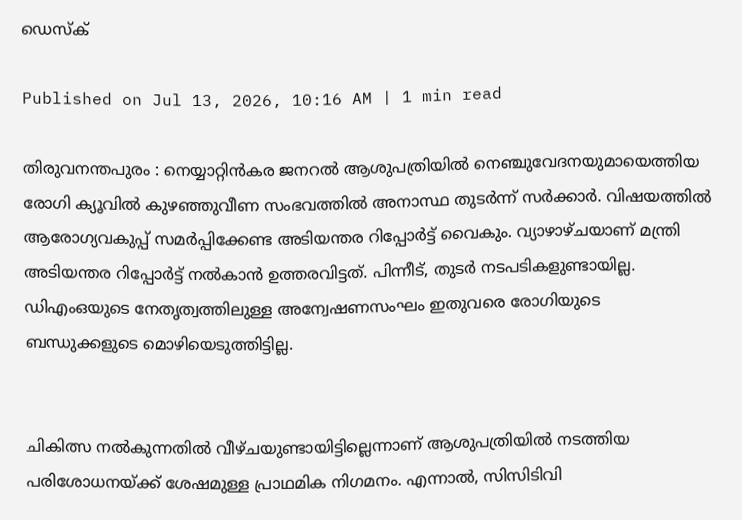ഡെസ്ക്

Published on Jul 13, 2026, 10:16 AM | 1 min read

തിരുവനന്തപുരം : നെയ്യാറ്റിൻകര ജനറൽ ആശുപത്രിയിൽ നെഞ്ചുവേദനയുമായെത്തിയ രോഗി ക്യൂവിൽ കുഴഞ്ഞുവീണ സംഭവത്തിൽ അനാസ്ഥ തുടർന്ന്‌ സർക്കാർ. വിഷയത്തിൽ ആരോഗ്യവകുപ്പ്‌ സമർപ്പിക്കേണ്ട അടിയന്തര റിപ്പോർട്ട്‌ വൈകും. വ്യാഴാഴ്‌ചയാണ്‌ മന്ത്രി അടിയന്തര റിപ്പോർട്ട്‌ നൽകാൻ ഉത്തരവിട്ടത്‌. പിന്നീട്‌, തുടർ നടപടികളുണ്ടായില്ല. ഡിഎംഒയുടെ നേതൃത്വത്തിലുള്ള അന്വേഷണസംഘം ഇതുവരെ രോഗിയുടെ ബന്ധുക്കളുടെ മൊഴിയെടുത്തിട്ടില്ല.


ചികിത്സ നൽകുന്നതിൽ വീഴ്‌ചയുണ്ടായിട്ടില്ലെന്നാണ്‌ ആശുപത്രിയിൽ നടത്തിയ പരിശോധനയ്ക്ക്‌ ശേഷമുള്ള പ്രാഥമിക നിഗമനം. എന്നാൽ, സിസിടിവി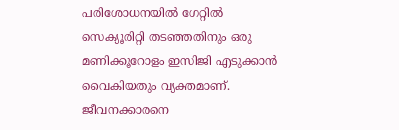പരിശോധനയിൽ ഗേറ്റിൽ സെക്യൂരിറ്റി തടഞ്ഞതിനും ഒരു മണിക്കൂറോളം ഇസിജി എടുക്കാൻ വൈകിയതും വ്യക്തമാണ്‌. ജീവനക്കാരനെ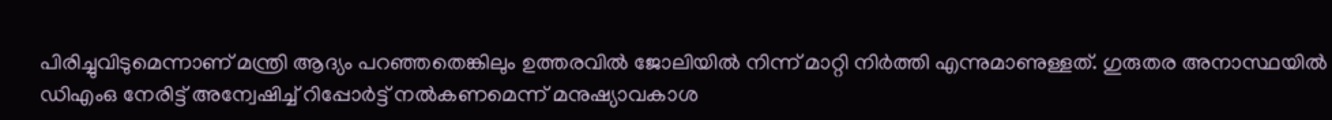പിരിച്ചുവിടുമെന്നാണ്‌ മന്ത്രി ആദ്യം പറഞ്ഞതെങ്കിലും ഉത്തരവിൽ ജോലിയിൽ നിന്ന്‌ മാറ്റി നിർത്തി എന്നുമാണുള്ളത്‌. ഗുരുതര അനാസ്ഥയിൽ ഡിഎംഒ നേരിട്ട്‌ അന്വേഷിച്ച്‌ റിപ്പോർട്ട്‌ നൽകണമെന്ന്‌ മനുഷ്യാവകാശ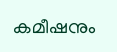കമീഷനും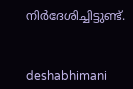നിർദേശിച്ചിട്ടുണ്ട്‌.



deshabhimani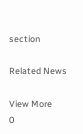section

Related News

View More
0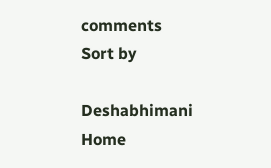comments
Sort by

Deshabhimani
Home